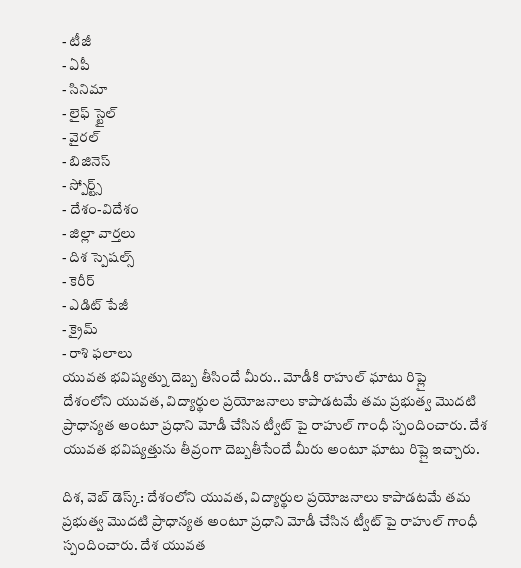- టీజీ
- ఏపీ
- సినిమా
- లైఫ్ స్టైల్
- వైరల్
- బిజినెస్
- స్పోర్ట్స్
- దేశం-విదేశం
- జిల్లా వార్తలు
- దిశ స్పెషల్స్
- కెరీర్
- ఎడిట్ పేజీ
- క్రైమ్
- రాశి ఫలాలు
యువత భవిష్యత్ను దెబ్బ తీసిందే మీరు.. మోడీకి రాహుల్ ఘాటు రిప్లై
దేశంలోని యువత, విద్యార్థుల ప్రయోజనాలు కాపాడటమే తమ ప్రభుత్వ మొదటి ప్రాధాన్యత అంటూ ప్రధాని మోడీ చేసిన ట్వీట్ పై రాహుల్ గాంధీ స్పందించారు. దేశ యువత భవిష్యత్తును తీవ్రంగా దెబ్బతీసేందే మీరు అంటూ ఘాటు రిప్లై ఇచ్చారు.

దిశ, వెబ్ డెస్క్: దేశంలోని యువత, విద్యార్థుల ప్రయోజనాలు కాపాడటమే తమ ప్రభుత్వ మొదటి ప్రాధాన్యత అంటూ ప్రధాని మోడీ చేసిన ట్వీట్ పై రాహుల్ గాంధీ స్పందించారు. దేశ యువత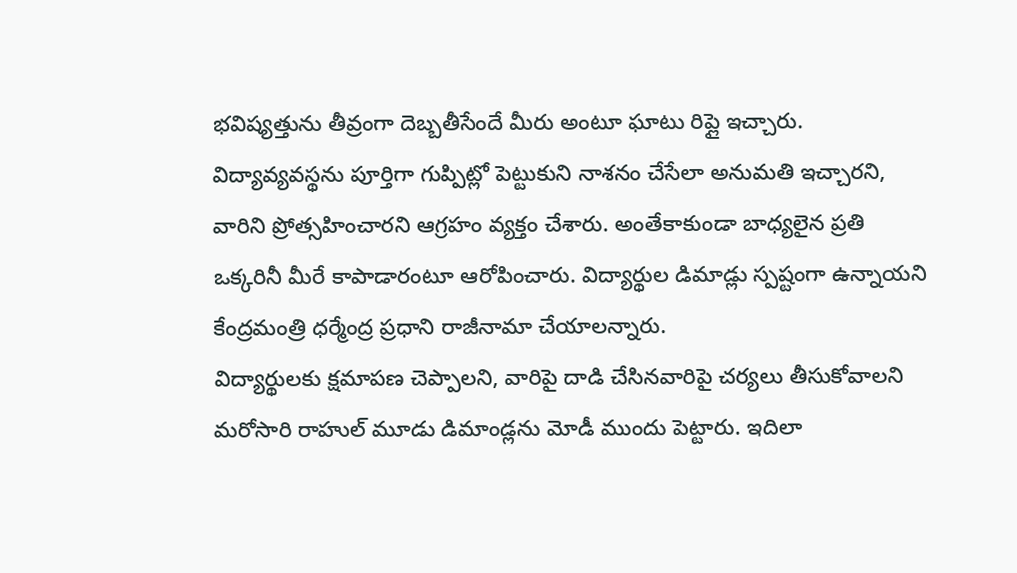భవిష్యత్తును తీవ్రంగా దెబ్బతీసేందే మీరు అంటూ ఘాటు రిప్లై ఇచ్చారు. విద్యావ్యవస్థను పూర్తిగా గుప్పిట్లో పెట్టుకుని నాశనం చేసేలా అనుమతి ఇచ్చారని, వారిని ప్రోత్సహించారని ఆగ్రహం వ్యక్తం చేశారు. అంతేకాకుండా బాధ్యలైన ప్రతి ఒక్కరినీ మీరే కాపాడారంటూ ఆరోపించారు. విద్యార్థుల డిమాడ్లు స్పష్టంగా ఉన్నాయని కేంద్రమంత్రి ధర్మేంద్ర ప్రధాని రాజీనామా చేయాలన్నారు.
విద్యార్థులకు క్షమాపణ చెప్పాలని, వారిపై దాడి చేసినవారిపై చర్యలు తీసుకోవాలని మరోసారి రాహుల్ మూడు డిమాండ్లను మోడీ ముందు పెట్టారు. ఇదిలా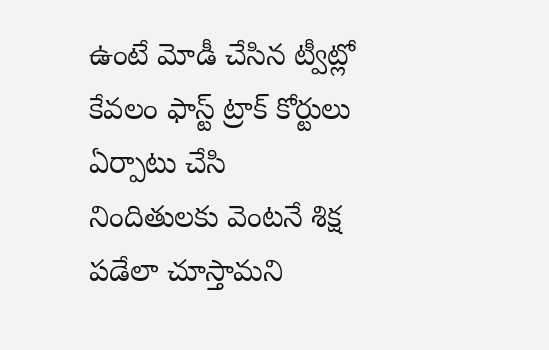ఉంటే మోడీ చేసిన ట్వీట్లో కేవలం ఫాస్ట్ ట్రాక్ కోర్టులు ఏర్పాటు చేసి నిందితులకు వెంటనే శిక్ష పడేలా చూస్తామని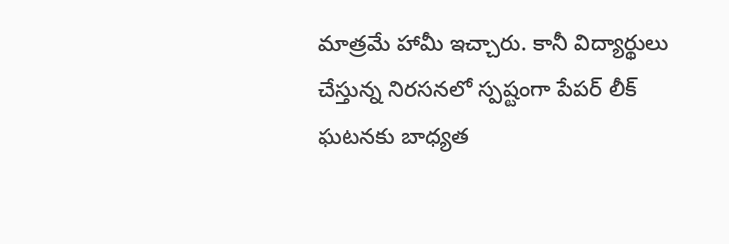మాత్రమే హామీ ఇచ్చారు. కానీ విద్యార్థులు చేస్తున్న నిరసనలో స్పష్టంగా పేపర్ లీక్ ఘటనకు బాధ్యత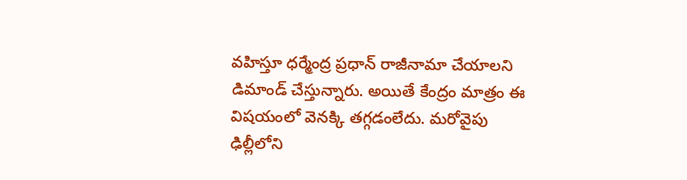వహిస్తూ ధర్మేంద్ర ప్రధాన్ రాజీనామా చేయాలని డిమాండ్ చేస్తున్నారు. అయితే కేంద్రం మాత్రం ఈ విషయంలో వెనక్కి తగ్గడంలేదు. మరోవైపు ఢిల్లీలోని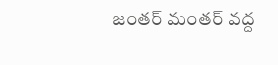జంతర్ మంతర్ వద్ద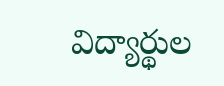విద్యార్థుల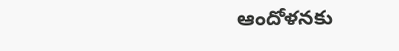ఆందోళనకు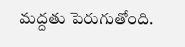మద్దతు పెరుగుతోంది.